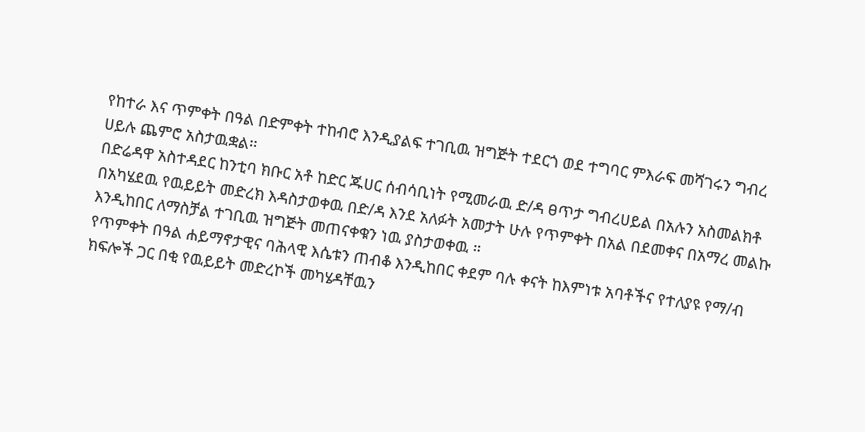የከተራ እና ጥምቀት በዓል በድምቀት ተከብሮ እንዲያልፍ ተገቢዉ ዝግጅት ተደርጎ ወደ ተግባር ምእራፍ መሻገሩን ግብረ ሀይሉ ጨምሮ አስታዉቋል፡፡
በድሬዳዋ አስተዳደር ከንቲባ ክቡር አቶ ከድር ጁሀር ሰብሳቢነት የሚመራዉ ድ/ዳ ፀጥታ ግብረሀይል በአሉን አስመልክቶ በአካሄደዉ የዉይይት መድረክ እዳስታወቀዉ በድ/ዳ እንደ አለፉት አመታት ሁሉ የጥምቀት በአል በደመቀና በአማረ መልኩ እንዲከበር ለማስቻል ተገቢዉ ዝግጅት መጠናቀቁን ነዉ ያስታወቀዉ ።
የጥምቀት በዓል ሐይማኖታዊና ባሕላዊ እሴቱን ጠብቆ እንዲከበር ቀደም ባሉ ቀናት ከእምነቱ አባቶችና የተለያዩ የማ/ብ ክፍሎች ጋር በቂ የዉይይት መድረኮች መካሄዳቸዉን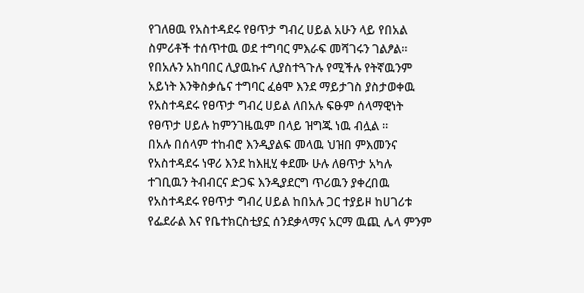የገለፀዉ የአስተዳደሩ የፀጥታ ግብረ ሀይል አሁን ላይ የበአል ስምሪቶች ተሰጥተዉ ወደ ተግባር ምእራፍ መሻገሩን ገልፆል።
የበአሉን አከባበር ሊያዉኩና ሊያስተጓጉሉ የሚችሉ የትኛዉንም አይነት እንቅስቃሴና ተግባር ፈፅሞ እንደ ማይታገስ ያስታወቀዉ የአስተዳደሩ የፀጥታ ግብረ ሀይል ለበአሉ ፍፁም ሰላማዊነት የፀጥታ ሀይሉ ከምንገዜዉም በላይ ዝግጁ ነዉ ብሏል ።
በአሉ በሰላም ተከብሮ እንዲያልፍ መላዉ ህዝበ ምእመንና የአስተዳደሩ ነዋሪ እንደ ከእዚሂ ቀደሙ ሁሉ ለፀጥታ አካሉ ተገቢዉን ትብብርና ድጋፍ እንዲያደርግ ጥሪዉን ያቀረበዉ የአስተዳደሩ የፀጥታ ግብረ ሀይል ከበአሉ ጋር ተያይዞ ከሀገሪቱ የፌደራል እና የቤተክርስቲያኗ ሰንደቃላማና አርማ ዉጪ ሌላ ምንም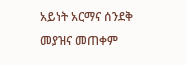አይነት አርማና ሰንደቅ መያዝና መጠቀም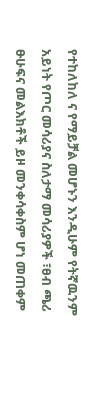የተከለከለ ና የማይቻል መሆኑን እንዲሁም የትኛዉንም አይነት የጦር መሳሪያና ስለታማ መሳሪያዎች ፣ፀብ ጫሪ ፁሁፍና መልእክቶች ይዞ መንቀሳቀስም ሆነ መጠቀም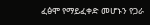ፈፅሞ የማይፈቀድ መሆኑን የጋራ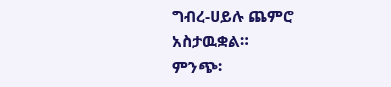ግብረ-ሀይሉ ጨምሮ አስታዉቋል።
ምንጭ፡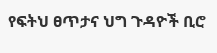የፍትህ ፀጥታና ህግ ጉዳዮች ቢሮ